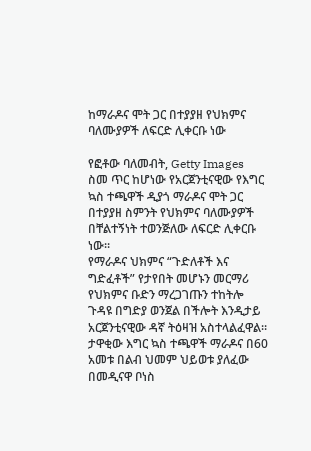ከማራዶና ሞት ጋር በተያያዘ የህክምና ባለሙያዎች ለፍርድ ሊቀርቡ ነው

የፎቶው ባለመብት, Getty Images
ስመ ጥር ከሆነው የአርጀንቲናዊው የእግር ኳስ ተጫዋች ዲያጎ ማራዶና ሞት ጋር በተያያዘ ስምንት የህክምና ባለሙያዎች በቸልተኝነት ተወንጅለው ለፍርድ ሊቀርቡ ነው።
የማራዶና ህክምና “ጉድለቶች እና ግድፈቶች” የታየበት መሆኑን መርማሪ የህክምና ቡድን ማረጋገጡን ተከትሎ ጉዳዩ በግድያ ወንጀል በችሎት እንዲታይ አርጀንቲናዊው ዳኛ ትዕዛዝ አስተላልፈዋል።
ታዋቂው እግር ኳስ ተጫዋች ማራዶና በ60 አመቱ በልብ ህመም ህይወቱ ያለፈው በመዲናዋ ቦነስ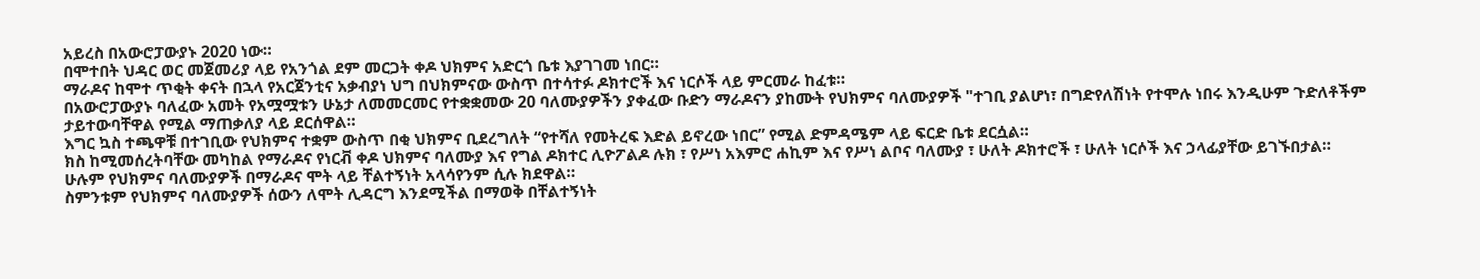አይረስ በአውሮፓውያኑ 2020 ነው።
በሞተበት ህዳር ወር መጀመሪያ ላይ የአንጎል ደም መርጋት ቀዶ ህክምና አድርጎ ቤቱ እያገገመ ነበር።
ማራዶና ከሞተ ጥቂት ቀናት በኋላ የአርጀንቲና አቃብያነ ህግ በህክምናው ውስጥ በተሳተፉ ዶክተሮች እና ነርሶች ላይ ምርመራ ከፈቱ።
በአውሮፓውያኑ ባለፈው አመት የአሟሟቱን ሁኔታ ለመመርመር የተቋቋመው 20 ባለሙያዎችን ያቀፈው ቡድን ማራዶናን ያከሙት የህክምና ባለሙያዎች "ተገቢ ያልሆነ፣ በግድየለሽነት የተሞሉ ነበሩ እንዲሁም ጉድለቶችም ታይተውባቸዋል የሚል ማጠቃለያ ላይ ደርሰዋል።
እግር ኳስ ተጫዋቹ በተገቢው የህክምና ተቋም ውስጥ በቂ ህክምና ቢደረግለት “የተሻለ የመትረፍ እድል ይኖረው ነበር” የሚል ድምዳሜም ላይ ፍርድ ቤቱ ደርሷል።
ክስ ከሚመሰረትባቸው መካከል የማራዶና የነርቭ ቀዶ ህክምና ባለሙያ እና የግል ዶክተር ሊዮፖልዶ ሉክ ፣ የሥነ አእምሮ ሐኪም እና የሥነ ልቦና ባለሙያ ፣ ሁለት ዶክተሮች ፣ ሁለት ነርሶች እና ኃላፊያቸው ይገኙበታል።
ሁሉም የህክምና ባለሙያዎች በማራዶና ሞት ላይ ቸልተኝነት አላሳየንም ሲሉ ክደዋል።
ስምንቱም የህክምና ባለሙያዎች ሰውን ለሞት ሊዳርግ እንደሚችል በማወቅ በቸልተኝነት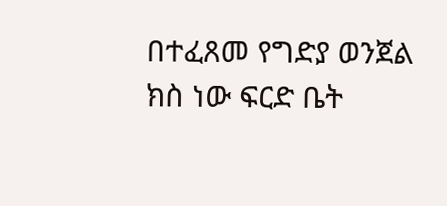በተፈጸመ የግድያ ወንጀል ክስ ነው ፍርድ ቤት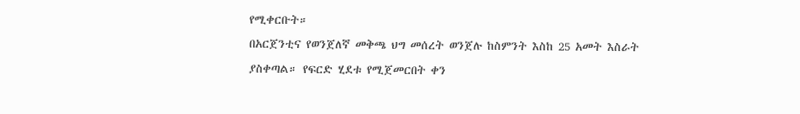የሚቀርቡት።
በአርጀንቲና የወንጀለኛ መቅጫ ህግ መሰረት ወንጀሉ ከስምንት እስከ 25 አመት እስራት ያስቀጣል። የፍርድ ሂደቱ የሚጀመርበት ቀን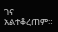ገና አልተቆረጠም።